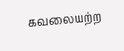கவலையற்ற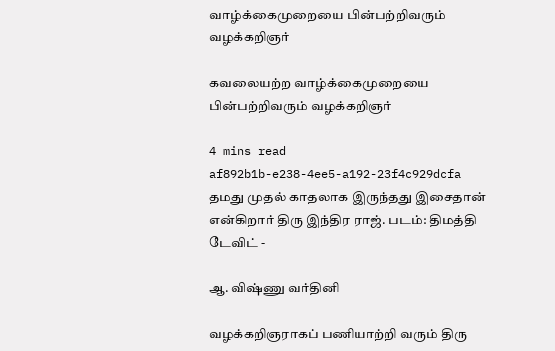வாழ்க்கைமுறையை பின்பற்றிவரும் வழக்கறிஞர்

கவலையற்ற வாழ்க்கைமுறையை பின்பற்றிவரும் வழக்கறிஞர்

4 mins read
af892b1b-e238-4ee5-a192-23f4c929dcfa
தமது முதல் காதலாக இருந்தது இசைதான் என்கிறார் திரு இந்திர ராஜ். படம்: திமத்தி டேவிட் -

ஆ. விஷ்ணு வர்தினி

வழக்கறிஞராகப் பணியாற்றி வரும் திரு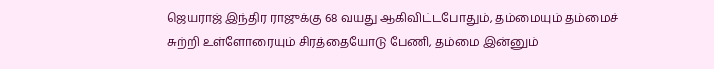ஜெயராஜ் இந்திர ராஜுக்கு 68 வயது ஆகிவிட்டபோதும், தம்மையும் தம்மைச் சுற்றி உள்ளோரையும் சிரத்தையோடு பேணி, தம்மை இன்னும்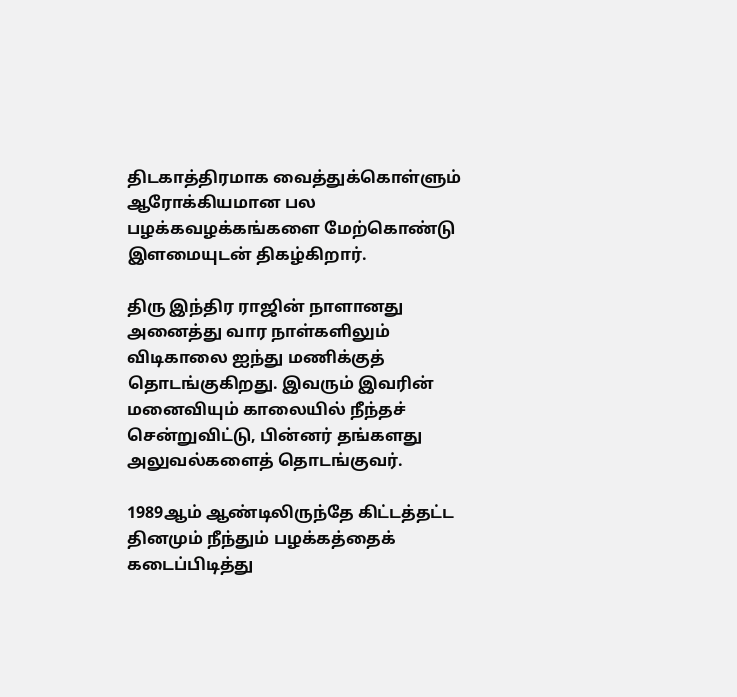திடகாத்திரமாக வைத்துக்கொள்ளும் ஆரோக்கியமான பல பழக்கவழக்கங்களை மேற்கொண்டு இளமையுடன் திகழ்கிறார்.

திரு இந்திர ராஜின் நாளானது அனைத்து வார நாள்களிலும் விடிகாலை ஐந்து மணிக்குத் தொடங்குகிறது. இவரும் இவரின் மனைவியும் காலையில் நீந்தச் சென்றுவிட்டு, பின்னர் தங்களது அலுவல்களைத் தொடங்குவர்.

1989ஆம் ஆண்டிலிருந்தே கிட்டத்தட்ட தினமும் நீந்தும் பழக்கத்தைக் கடைப்பிடித்து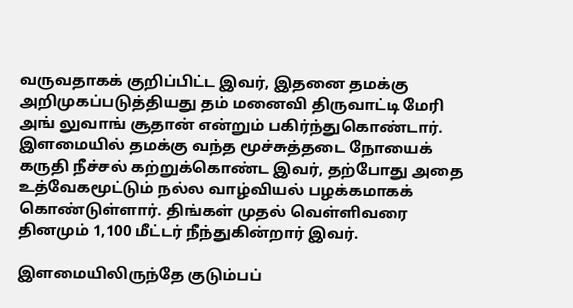வருவதாகக் குறிப்பிட்ட இவர், இதனை தமக்கு அறிமுகப்படுத்தியது தம் மனைவி திருவாட்டி மேரி அங் லுவாங் சூதான் என்றும் பகிர்ந்துகொண்டார். இளமையில் தமக்கு வந்த மூச்சுத்தடை நோயைக் கருதி நீச்சல் கற்றுக்கொண்ட இவர், தற்போது அதை உத்வேகமூட்டும் நல்ல வாழ்வியல் பழக்கமாகக் கொண்டுள்ளார். திங்கள் முதல் வெள்ளிவரை தினமும் 1,100 மீட்டர் நீந்துகின்றார் இவர்.

இளமையிலிருந்தே குடும்பப்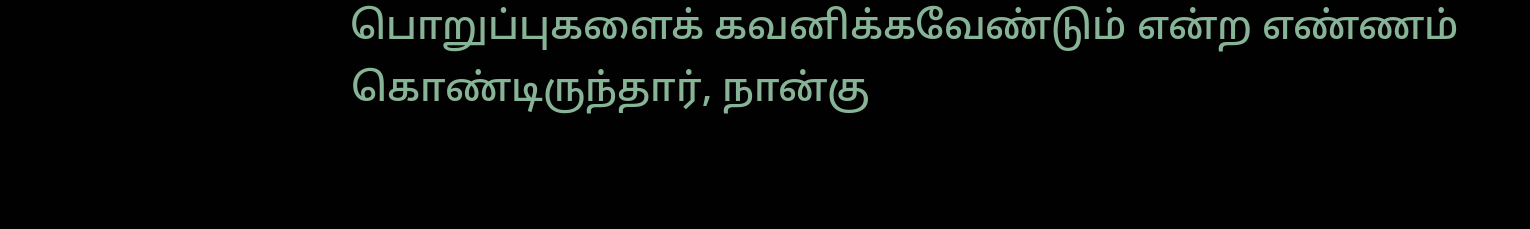பொறுப்புகளைக் கவனிக்கவேண்டும் என்ற எண்ணம் கொண்டிருந்தார், நான்கு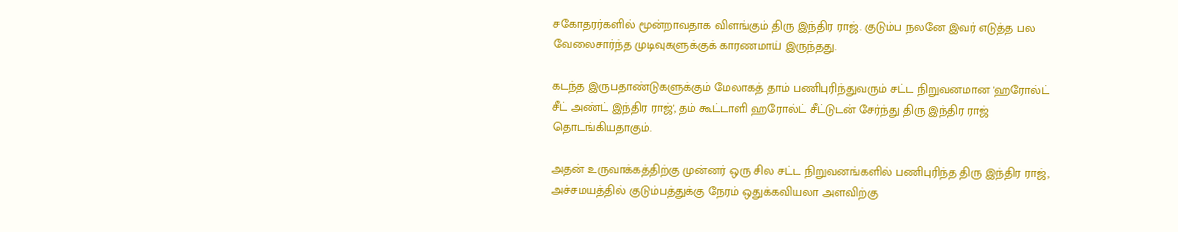சகோதரர்களில் மூன்றாவதாக விளங்கும் திரு இந்திர ராஜ். குடும்ப நலனே இவர் எடுத்த பல வேலைசார்ந்த முடிவுகளுக்குக் காரணமாய் இருந்தது.

கடந்த இருபதாண்டுகளுக்கும் மேலாகத் தாம் பணிபுரிந்துவரும் சட்ட நிறுவனமான 'ஹரோல்ட் சீட் அண்ட் இந்திர ராஜ்', தம் கூட்டாளி ஹரோல்ட் சீட்டுடன் சேர்ந்து திரு இந்திர ராஜ் தொடங்கியதாகும்.

அதன் உருவாக்கத்திற்கு முன்னர் ஒரு சில சட்ட நிறுவனங்களில் பணிபுரிந்த திரு இந்திர ராஜ், அச்சமயத்தில் குடும்பத்துக்கு நேரம் ஒதுக்கவியலா அளவிற்கு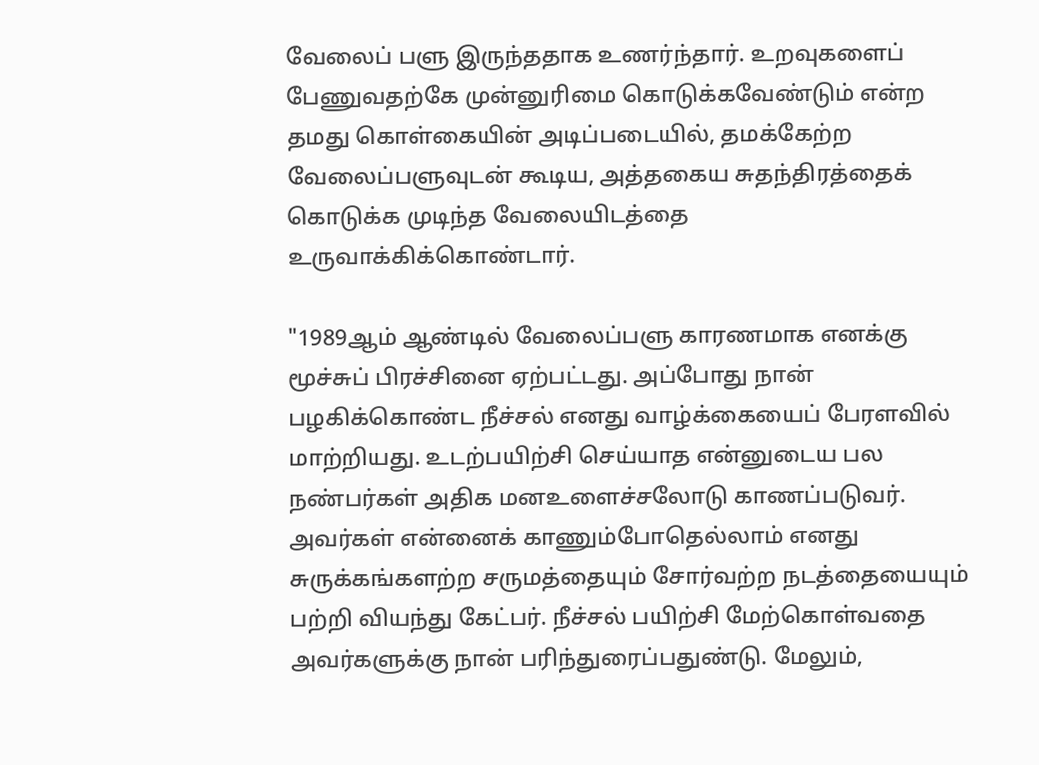வேலைப் பளு இருந்ததாக உணர்ந்தார். உறவுகளைப் பேணுவதற்கே முன்னுரிமை கொடுக்கவேண்டும் என்ற தமது கொள்கையின் அடிப்படையில், தமக்கேற்ற வேலைப்பளுவுடன் கூடிய, அத்தகைய சுதந்திரத்தைக் கொடுக்க முடிந்த வேலையிடத்தை உருவாக்கிக்கொண்டார்.

"1989ஆம் ஆண்டில் வேலைப்பளு காரணமாக எனக்கு மூச்சுப் பிரச்சினை ஏற்பட்டது. அப்போது நான் பழகிக்கொண்ட நீச்சல் எனது வாழ்க்கையைப் பேரளவில் மாற்றியது. உடற்பயிற்சி செய்யாத என்னுடைய பல நண்பர்கள் அதிக மனஉளைச்சலோடு காணப்படுவர். அவர்கள் என்னைக் காணும்போதெல்லாம் எனது சுருக்கங்களற்ற சருமத்தையும் சோர்வற்ற நடத்தையையும் பற்றி வியந்து கேட்பர். நீச்சல் பயிற்சி மேற்கொள்வதை அவர்களுக்கு நான் பரிந்துரைப்பதுண்டு. மேலும்,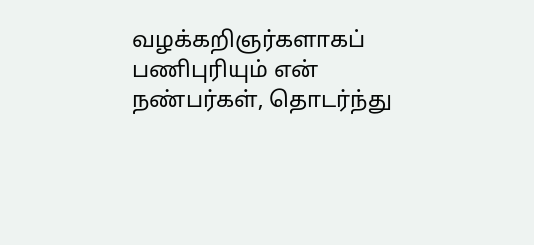வழக்கறிஞர்களாகப் பணிபுரியும் என் நண்பர்கள், தொடர்ந்து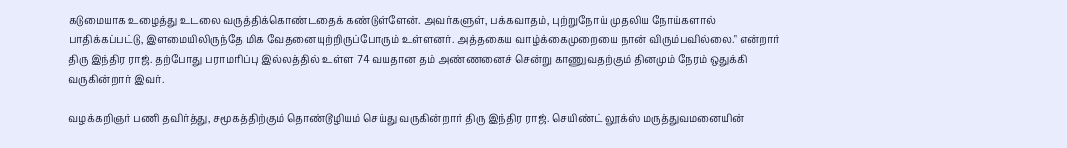கடுமையாக உழைத்து உடலை வருத்திக்கொண்டதைக் கண்டுள்ளேன். அவர்களுள், பக்கவாதம், புற்றுநோய் முதலிய நோய்களால் பாதிக்கப்பட்டு, இளமையிலிருந்தே மிக வேதனையுற்றிருப்போரும் உள்ளனர். அத்தகைய வாழ்க்கைமுறையை நான் விரும்பவில்லை." என்றார் திரு இந்திர ராஜ். தற்போது பராமரிப்பு இல்லத்தில் உள்ள 74 வயதான தம் அண்ணனைச் சென்று காணுவதற்கும் தினமும் நேரம் ஒதுக்கி வருகின்றார் இவர்.

வழக்கறிஞர் பணி தவிர்த்து, சமூகத்திற்கும் தொண்டூழியம் செய்து வருகின்றார் திரு இந்திர ராஜ். செயிண்ட் லூக்ஸ் மருத்துவமனையின்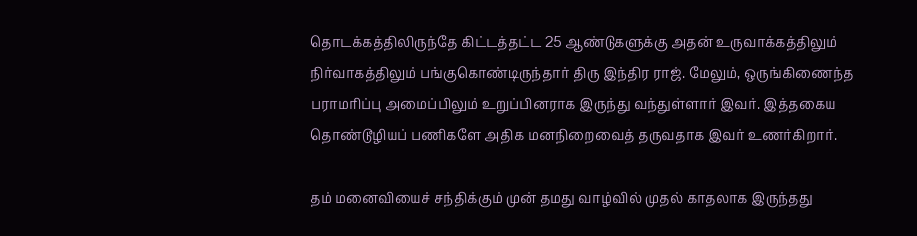தொடக்கத்திலிருந்தே கிட்டத்தட்ட 25 ஆண்டுகளுக்கு அதன் உருவாக்கத்திலும் நிர்வாகத்திலும் பங்குகொண்டிருந்தார் திரு இந்திர ராஜ். மேலும், ஒருங்கிணைந்த பராமரிப்பு அமைப்பிலும் உறுப்பினராக இருந்து வந்துள்ளார் இவர். இத்தகைய தொண்டூழியப் பணிகளே அதிக மனநிறைவைத் தருவதாக இவர் உணர்கிறார்.

தம் மனைவியைச் சந்திக்கும் முன் தமது வாழ்வில் முதல் காதலாக இருந்தது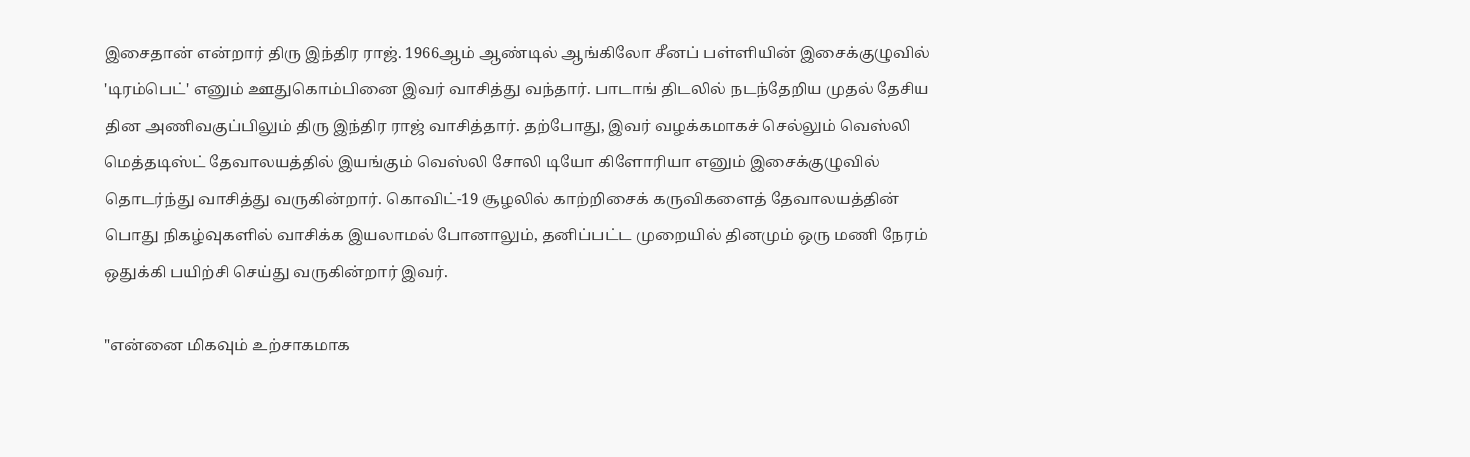இசைதான் என்றார் திரு இந்திர ராஜ். 1966ஆம் ஆண்டில் ஆங்கிலோ சீனப் பள்ளியின் இசைக்குழுவில் 'டிரம்பெட்' எனும் ஊதுகொம்பினை இவர் வாசித்து வந்தார். பாடாங் திடலில் நடந்தேறிய முதல் தேசிய தின அணிவகுப்பிலும் திரு இந்திர ராஜ் வாசித்தார். தற்போது, இவர் வழக்கமாகச் செல்லும் வெஸ்லி மெத்தடிஸ்ட் தேவாலயத்தில் இயங்கும் வெஸ்லி சோலி டியோ கிளோரியா எனும் இசைக்குழுவில் தொடர்ந்து வாசித்து வருகின்றார். கொவிட்-19 சூழலில் காற்றிசைக் கருவிகளைத் தேவாலயத்தின் பொது நிகழ்வுகளில் வாசிக்க இயலாமல் போனாலும், தனிப்பட்ட முறையில் தினமும் ஒரு மணி நேரம் ஒதுக்கி பயிற்சி செய்து வருகின்றார் இவர்.

"என்னை மிகவும் உற்சாகமாக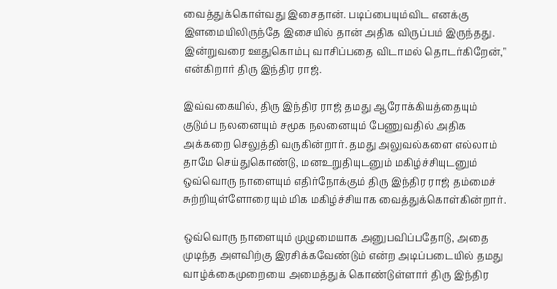வைத்துக்கொள்வது இசைதான். படிப்பையும்விட எனக்கு இளமையிலிருந்தே இசையில் தான் அதிக விருப்பம் இருந்தது. இன்றுவரை ஊதுகொம்பு வாசிப்பதை விடாமல் தொடர்கிறேன்," என்கிறார் திரு இந்திர ராஜ்.

இவ்வகையில், திரு இந்திர ராஜ் தமது ஆரோக்கியத்தையும் குடும்ப நலனையும் சமூக நலனையும் பேணுவதில் அதிக அக்கறை செலுத்தி வருகின்றார். தமது அலுவல்களை எல்லாம் தாமே செய்துகொண்டு, மனஉறுதியுடனும் மகிழ்ச்சியுடனும் ஒவ்வொரு நாளையும் எதிர்நோக்கும் திரு இந்திர ராஜ் தம்மைச் சுற்றியுள்ளோரையும் மிக மகிழ்ச்சியாக வைத்துக்கொள்கின்றார்.

ஒவ்வொரு நாளையும் முழுமையாக அனுபவிப்பதோடு, அதை முடிந்த அளவிற்கு இரசிக்கவேண்டும் என்ற அடிப்படையில் தமது வாழ்க்கைமுறையை அமைத்துக் கொண்டுள்ளார் திரு இந்திர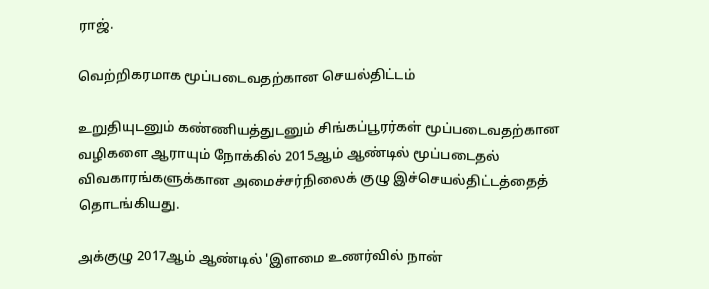ராஜ்.

வெற்றிகரமாக மூப்படைவதற்கான செயல்திட்டம்

உறுதியுடனும் கண்ணியத்துடனும் சிங்கப்பூரர்கள் மூப்படைவதற்கான வழிகளை ஆராயும் நோக்கில் 2015ஆம் ஆண்டில் மூப்படைதல் விவகாரங்களுக்கான அமைச்சர்நிலைக் குழு இச்செயல்திட்டத்தைத் தொடங்கியது.

அக்குழு 2017ஆம் ஆண்டில் 'இளமை உணர்வில் நான்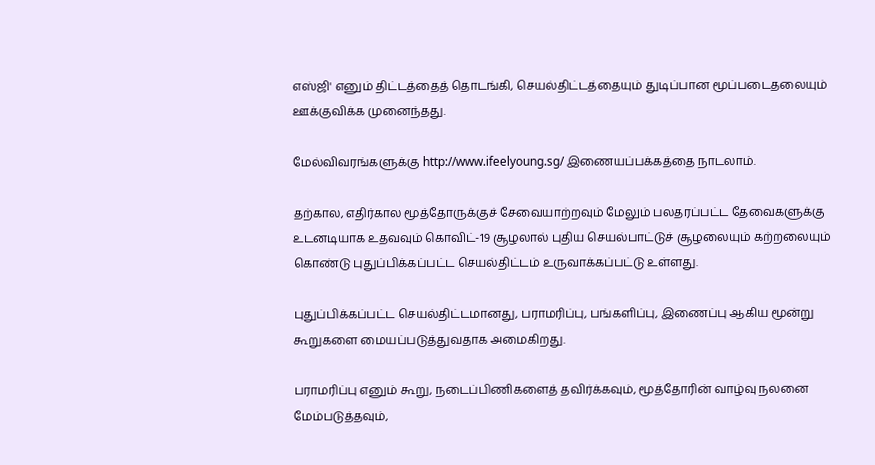எஸ்ஜி' எனும் திட்டத்தைத் தொடங்கி, செயல்திட்டத்தையும் துடிப்பான மூப்படைதலையும் ஊக்குவிக்க முனைந்தது.

மேல்விவரங்களுக்கு http://www.ifeelyoung.sg/ இணையப்பக்கத்தை நாடலாம்.

தற்கால, எதிர்கால மூத்தோருக்குச் சேவையாற்றவும் மேலும் பலதரப்பட்ட தேவைகளுக்கு உடனடியாக உதவவும் கொவிட்-19 சூழலால் புதிய செயல்பாட்டுச் சூழலையும் கற்றலையும் கொண்டு புதுப்பிக்கப்பட்ட செயல்திட்டம் உருவாக்கப்பட்டு உள்ளது.

புதுப்பிக்கப்பட்ட செயல்திட்டமானது, பராமரிப்பு, பங்களிப்பு, இணைப்பு ஆகிய மூன்று கூறுகளை மையப்படுத்துவதாக அமைகிறது.

பராமரிப்பு எனும் கூறு, நடைப்பிணிகளைத் தவிர்க்கவும், மூத்தோரின் வாழ்வு நலனை மேம்படுத்தவும்,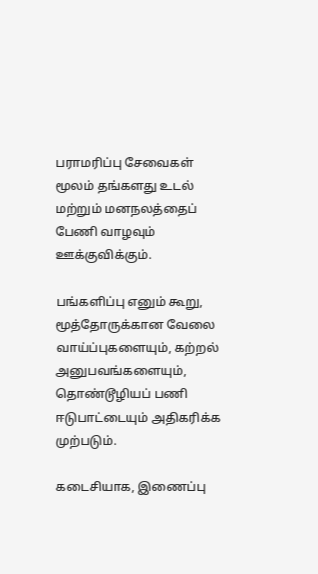பராமரிப்பு சேவைகள் மூலம் தங்களது உடல் மற்றும் மனநலத்தைப் பேணி வாழவும் ஊக்குவிக்கும்.

பங்களிப்பு எனும் கூறு, மூத்தோருக்கான வேலை வாய்ப்புகளையும், கற்றல் அனுபவங்களையும், தொண்டூழியப் பணி ஈடுபாட்டையும் அதிகரிக்க முற்படும்.

கடைசியாக, இணைப்பு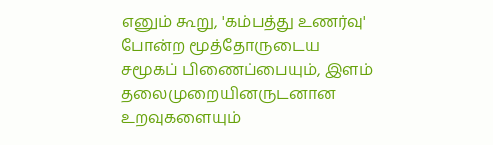எனும் கூறு, 'கம்பத்து உணர்வு' போன்ற மூத்தோருடைய சமூகப் பிணைப்பையும், இளம் தலைமுறையினருடனான உறவுகளையும்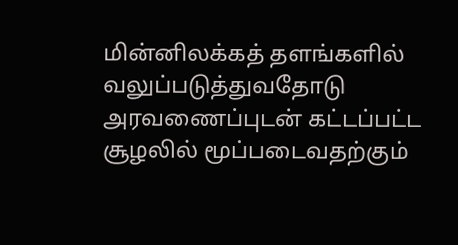மின்னிலக்கத் தளங்களில் வலுப்படுத்துவதோடு அரவணைப்புடன் கட்டப்பட்ட சூழலில் மூப்படைவதற்கும்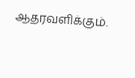ஆதரவளிக்கும்.